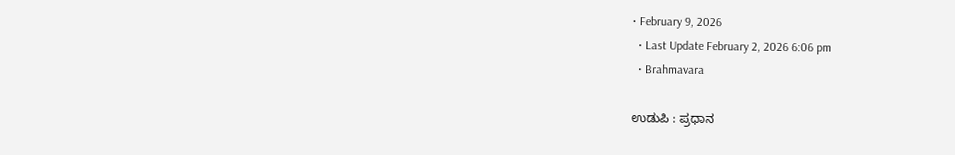• February 9, 2026
  • Last Update February 2, 2026 6:06 pm
  • Brahmavara

ಉಡುಪಿ : ಪ್ರಧಾನ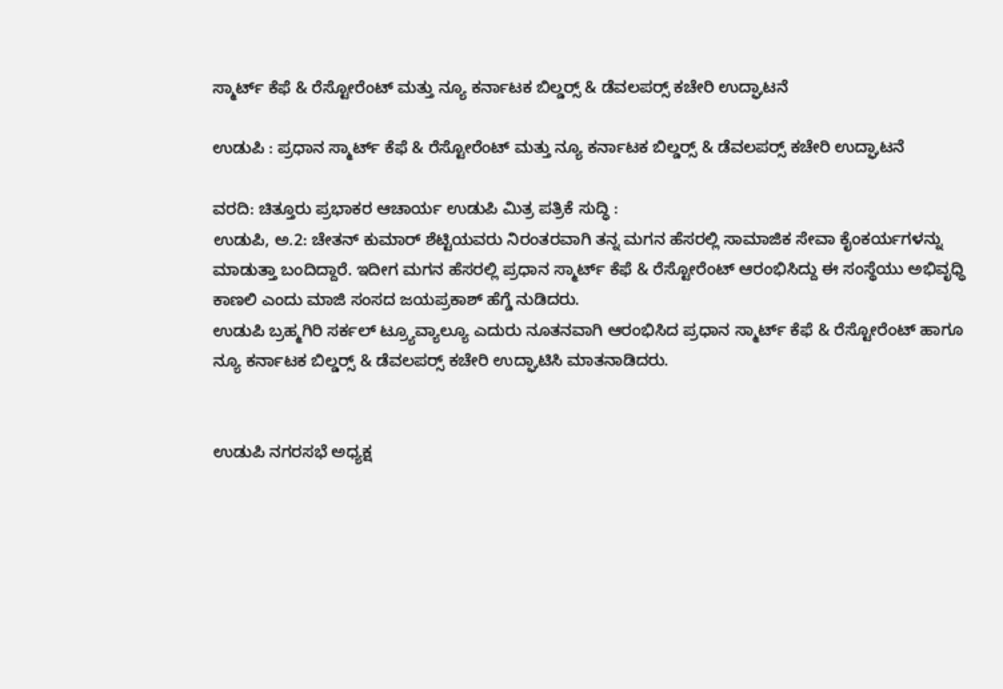ಸ್ಮಾರ್ಟ್ ಕೆಫೆ & ರೆಸ್ಟೋರೆಂಟ್ ಮತ್ತು ನ್ಯೂ ಕರ್ನಾಟಕ ಬಿಲ್ಡರ‍್ಸ್ & ಡೆವಲಪರ‍್ಸ್ ಕಚೇರಿ ಉದ್ಘಾಟನೆ

ಉಡುಪಿ : ಪ್ರಧಾನ ಸ್ಮಾರ್ಟ್ ಕೆಫೆ & ರೆಸ್ಟೋರೆಂಟ್ ಮತ್ತು ನ್ಯೂ ಕರ್ನಾಟಕ ಬಿಲ್ಡರ‍್ಸ್ & ಡೆವಲಪರ‍್ಸ್ ಕಚೇರಿ ಉದ್ಘಾಟನೆ

ವರದಿ: ಚಿತ್ತೂರು ಪ್ರಭಾಕರ ಆಚಾರ್ಯ ಉಡುಪಿ ಮಿತ್ರ ಪತ್ರಿಕೆ ಸುದ್ಧಿ :
ಉಡುಪಿ, ಅ.2: ಚೇತನ್ ಕುಮಾರ್ ಶೆಟ್ಟಿಯವರು ನಿರಂತರವಾಗಿ ತನ್ನ ಮಗನ ಹೆಸರಲ್ಲಿ ಸಾಮಾಜಿಕ ಸೇವಾ ಕೈಂಕರ್ಯಗಳನ್ನು ಮಾಡುತ್ತಾ ಬಂದಿದ್ದಾರೆ. ಇದೀಗ ಮಗನ ಹೆಸರಲ್ಲಿ ಪ್ರಧಾನ ಸ್ಮಾರ್ಟ್ ಕೆಫೆ & ರೆಸ್ಟೋರೆಂಟ್ ಆರಂಭಿಸಿದ್ದು ಈ ಸಂಸ್ಥೆಯು ಅಭಿವೃಧ್ಧಿ ಕಾಣಲಿ ಎಂದು ಮಾಜಿ ಸಂಸದ ಜಯಪ್ರಕಾಶ್ ಹೆಗ್ಡೆ ನುಡಿದರು.
ಉಡುಪಿ ಬ್ರಹ್ಮಗಿರಿ ಸರ್ಕಲ್ ಟ್ರ್ಯೂವ್ಯಾಲ್ಯೂ ಎದುರು ನೂತನವಾಗಿ ಆರಂಭಿಸಿದ ಪ್ರಧಾನ ಸ್ಮಾರ್ಟ್ ಕೆಫೆ & ರೆಸ್ಟೋರೆಂಟ್ ಹಾಗೂ ನ್ಯೂ ಕರ್ನಾಟಕ ಬಿಲ್ಡರ‍್ಸ್ & ಡೆವಲಪರ‍್ಸ್ ಕಚೇರಿ ಉದ್ಘಾಟಿಸಿ ಮಾತನಾಡಿದರು.


ಉಡುಪಿ ನಗರಸಭೆ ಅಧ್ಯಕ್ಷ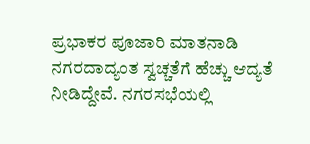ಪ್ರಭಾಕರ ಪೂಜಾರಿ ಮಾತನಾಡಿ ನಗರದಾದ್ಯಂತ ಸ್ವಚ್ಚತೆಗೆ ಹೆಚ್ಚು ಆದ್ಯತೆ ನೀಡಿದ್ದೇವೆ. ನಗರಸಭೆಯಲ್ಲಿ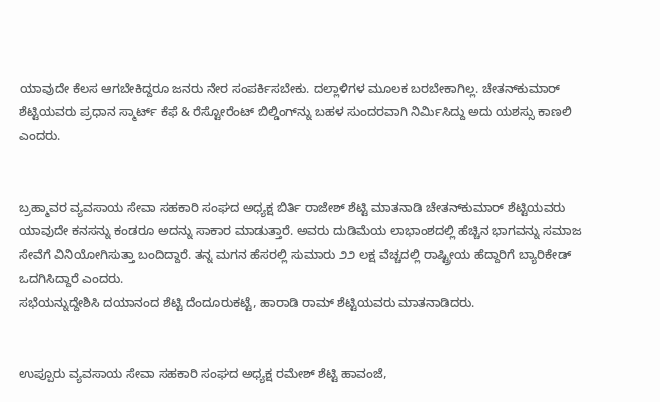ಯಾವುದೇ ಕೆಲಸ ಆಗಬೇಕಿದ್ದರೂ ಜನರು ನೇರ ಸಂಪರ್ಕಿಸಬೇಕು. ದಲ್ಲಾಳಿಗಳ ಮೂಲಕ ಬರಬೇಕಾಗಿಲ್ಲ. ಚೇತನ್‌ಕುಮಾರ್ ಶೆಟ್ಟಿಯವರು ಪ್ರಧಾನ ಸ್ಮಾರ್ಟ್ ಕೆಫೆ & ರೆಸ್ಟೋರೆಂಟ್ ಬಿಲ್ಡಿಂಗ್‌ನ್ನು ಬಹಳ ಸುಂದರವಾಗಿ ನಿರ್ಮಿಸಿದ್ದು ಅದು ಯಶಸ್ಸು ಕಾಣಲಿ ಎಂದರು.


ಬ್ರಹ್ಮಾವರ ವ್ಯವಸಾಯ ಸೇವಾ ಸಹಕಾರಿ ಸಂಘದ ಅಧ್ಯಕ್ಷ ಬಿರ್ತಿ ರಾಜೇಶ್ ಶೆಟ್ಟಿ ಮಾತನಾಡಿ ಚೇತನ್‌ಕುಮಾರ್ ಶೆಟ್ಟಿಯವರು ಯಾವುದೇ ಕನಸನ್ನು ಕಂಡರೂ ಅದನ್ನು ಸಾಕಾರ ಮಾಡುತ್ತಾರೆ. ಅವರು ದುಡಿಮೆಯ ಲಾಭಾಂಶದಲ್ಲಿ ಹೆಚ್ಚಿನ ಭಾಗವನ್ನು ಸಮಾಜ ಸೇವೆಗೆ ವಿನಿಯೋಗಿಸುತ್ತಾ ಬಂದಿದ್ದಾರೆ. ತನ್ನ ಮಗನ ಹೆಸರಲ್ಲಿ ಸುಮಾರು ೨೨ ಲಕ್ಷ ವೆಚ್ಚದಲ್ಲಿ ರಾಷ್ಟ್ರೀಯ ಹೆದ್ದಾರಿಗೆ ಬ್ಯಾರಿಕೇಡ್ ಒದಗಿಸಿದ್ದಾರೆ ಎಂದರು.
ಸಭೆಯನ್ನುದ್ದೇಶಿಸಿ ದಯಾನಂದ ಶೆಟ್ಟಿ ದೆಂದೂರುಕಟ್ಟೆ, ಹಾರಾಡಿ ರಾಮ್ ಶೆಟ್ಟಿಯವರು ಮಾತನಾಡಿದರು.


ಉಪ್ಪೂರು ವ್ಯವಸಾಯ ಸೇವಾ ಸಹಕಾರಿ ಸಂಘದ ಅಧ್ಯಕ್ಷ ರಮೇಶ್ ಶೆಟ್ಟಿ ಹಾವಂಜೆ,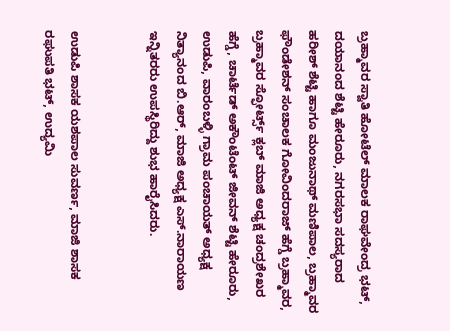ಬ್ರಹ್ಮಾವರ ಸ್ವಾತಿ ಹೋಟೆಲ್ ಮಾಲಕ ರಾಘವೇಂದ್ರ ಭಟ್, ದಯಾನಂದ ಶೆಟ್ಟಿ ಹೇರೂರು, ನಗರಸಭಾ ಸದಸ್ಯರಾದ ಹರೀಶ್ ಶೆಟ್ಟಿ ಹಾಗೂ ಮಂಜುನಾಥ್ ಮಣಿಪಾಲ, ಬ್ರಹ್ಮಾವರ ಫೌಂಡೇಶನ್ ಸಂಚಾಲಕ ಗೋವಿಂದರಾಜ್ ಹೆಗ್ಡೆ ಬ್ರಹ್ಮಾವರ, ಬ್ರಹ್ಮಾವರ ಸ್ಫೋರ್ಟ್ಸ್ ಕ್ಲಬ್ ಮಾಜಿ ಅಧ್ಯಕ್ಷ ಚಂದ್ರಶೇಖರ ಹೆಗ್ಡೆ, ಚಾರ್ಟೆಡ್ ಅಕೌಂಟೆಂಟ್ ಜೀವನ್ ಶೆಟ್ಟಿ ಹೇರೂರು, ಉಡುಪಿ, ವಾರಂಬಳ್ಳಿ ಗ್ರಾಮ ಪಂಚಾಯತ್ ಅಧ್ಯಕ್ಷ ನಿತ್ಯಾನಂದ ಬಿ.ಆರ್, ಮಾಜಿ ಅಧ್ಯಕ್ಷ ಎಸ್.ನಾರಾಯಣ ಇನ್ನಿತರರು ಉಪಸ್ಥಿರಿದ್ದು ಶುಭ ಹಾರೈಸಿದರು.


ಉಡುಪಿ ಶಾಸಕ ಯಶಪಾಲ ಸುವರ್ಣ, ಮಾಜಿ ಶಾಸಕ ರಘುಪತಿ ಭಟ್, ಉದ್ಯಮಿ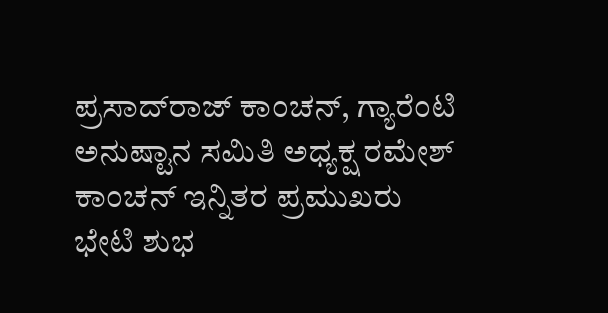ಪ್ರಸಾದ್‌ರಾಜ್ ಕಾಂಚನ್, ಗ್ಯಾರೆಂಟಿ ಅನುಷ್ಟಾನ ಸಮಿತಿ ಅಧ್ಯಕ್ಷ ರಮೇಶ್ ಕಾಂಚನ್ ಇನ್ನಿತರ ಪ್ರಮುಖರು ಭೇಟಿ ಶುಭ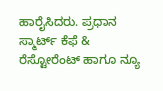ಹಾರೈಸಿದರು. ಪ್ರಧಾನ ಸ್ಮಾರ್ಟ್ ಕೆಫೆ & ರೆಸ್ಟೋರೆಂಟ್ ಹಾಗೂ ನ್ಯೂ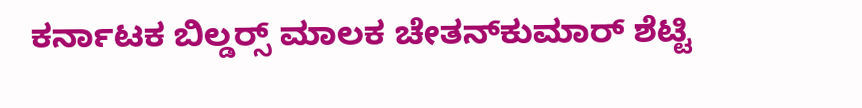ಕರ್ನಾಟಕ ಬಿಲ್ಡರ‍್ಸ್ ಮಾಲಕ ಚೇತನ್‌ಕುಮಾರ್ ಶೆಟ್ಟಿ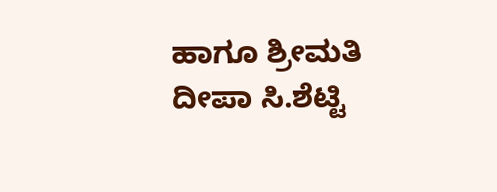ಹಾಗೂ ಶ್ರೀಮತಿ ದೀಪಾ ಸಿ.ಶೆಟ್ಟಿ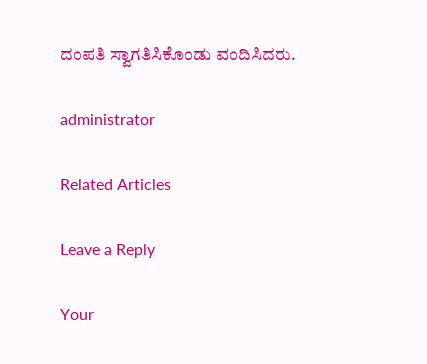ದಂಪತಿ ಸ್ವಾಗತಿಸಿಕೊಂಡು ವಂದಿಸಿದರು.

administrator

Related Articles

Leave a Reply

Your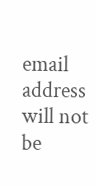email address will not be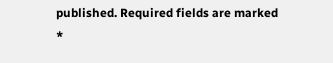published. Required fields are marked *